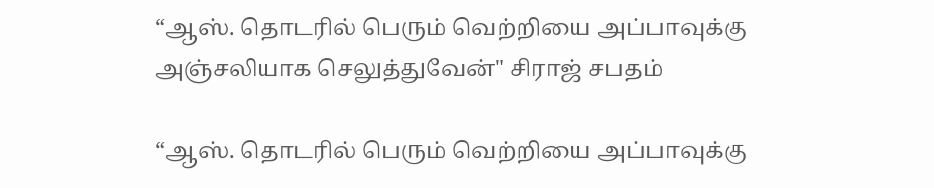“ஆஸ். தொடரில் பெரும் வெற்றியை அப்பாவுக்கு அஞ்சலியாக செலுத்துவேன்" சிராஜ் சபதம்

“ஆஸ். தொடரில் பெரும் வெற்றியை அப்பாவுக்கு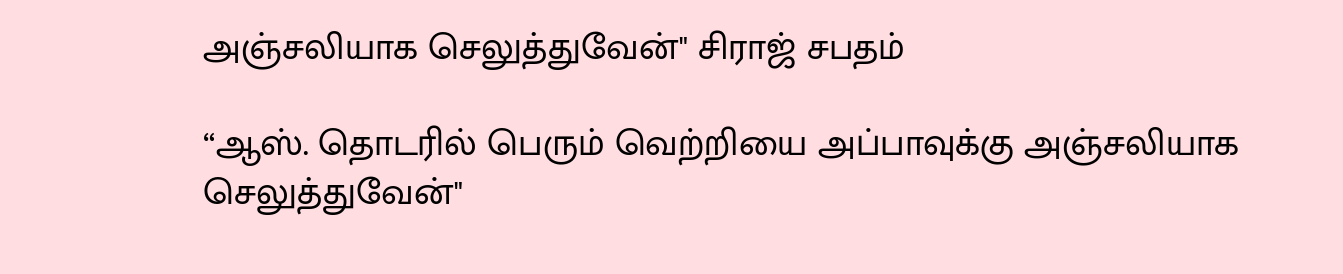அஞ்சலியாக செலுத்துவேன்" சிராஜ் சபதம்

“ஆஸ். தொடரில் பெரும் வெற்றியை அப்பாவுக்கு அஞ்சலியாக செலுத்துவேன்"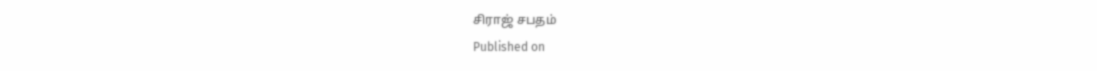சிராஜ் சபதம்
Published on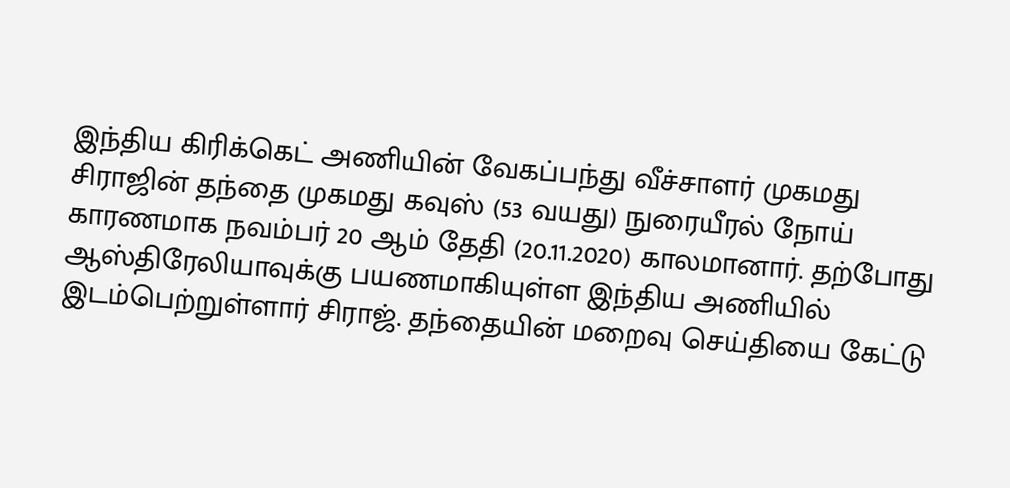இந்திய கிரிக்கெட் அணியின் வேகப்பந்து வீச்சாளர் முகமது சிராஜின் தந்தை முகமது கவுஸ் (53 வயது) நுரையீரல் நோய் காரணமாக நவம்பர் 20 ஆம் தேதி (20.11.2020) காலமானார். தற்போது ஆஸ்திரேலியாவுக்கு பயணமாகியுள்ள இந்திய அணியில் இடம்பெற்றுள்ளார் சிராஜ். தந்தையின் மறைவு செய்தியை கேட்டு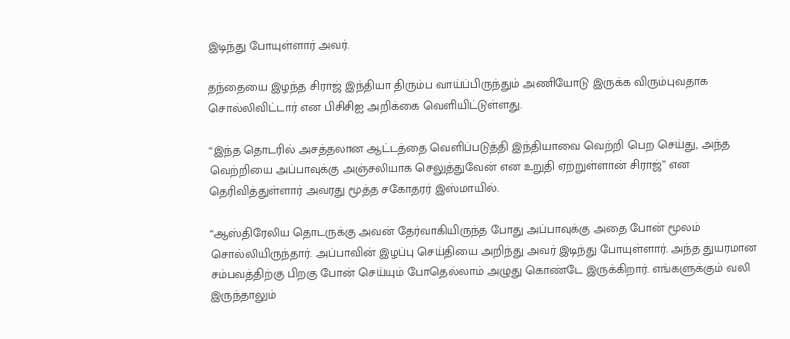இடிந்து போயுள்ளார் அவர்.

தந்தையை இழந்த சிராஜ் இந்தியா திரும்ப வாய்ப்பிருந்தும் அணியோடு இருக்க விரும்புவதாக சொல்லிவிட்டார் என பிசிசிஐ அறிக்கை வெளியிட்டுள்ளது.

“இந்த தொடரில் அசத்தலான ஆட்டத்தை வெளிப்படுத்தி இந்தியாவை வெற்றி பெற செய்து, அந்த வெற்றியை அப்பாவுக்கு அஞ்சலியாக செலுத்துவேன் என உறுதி ஏற்றுள்ளான் சிராஜ்” என தெரிவித்துள்ளார் அவரது மூத்த சகோதரர் இஸ்மாயில்.

“ஆஸ்திரேலிய தொடருக்கு அவன் தேர்வாகியிருந்த போது அப்பாவுக்கு அதை போன் மூலம் சொல்லியிருந்தார். அப்பாவின் இழப்பு செய்தியை அறிந்து அவர் இடிந்து போயுள்ளார். அந்த துயரமான சம்பவத்திற்கு பிறகு போன் செய்யும் போதெல்லாம் அழுது கொண்டே இருக்கிறார். எங்களுக்கும் வலி இருந்தாலும்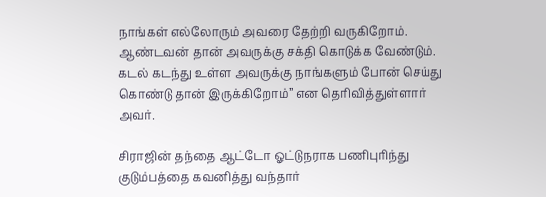நாங்கள் எல்லோரும் அவரை தேற்றி வருகிறோம். ஆண்டவன் தான் அவருக்கு சக்தி கொடுக்க வேண்டும். கடல் கடந்து உள்ள அவருக்கு நாங்களும் போன் செய்து கொண்டு தான் இருக்கிறோம்” என தெரிவித்துள்ளார் அவர்.

சிராஜின் தந்தை ஆட்டோ ஓட்டுநராக பணிபுரிந்து குடும்பத்தை கவனித்து வந்தார்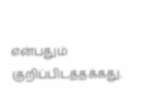என்பதும் குறிப்பிடத்தக்கது.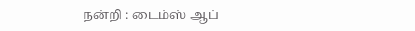நன்றி : டைம்ஸ் ஆப்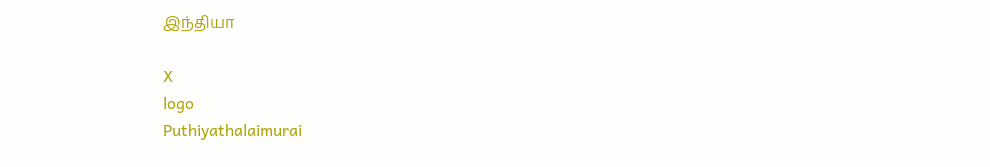இந்தியா

X
logo
Puthiyathalaimurai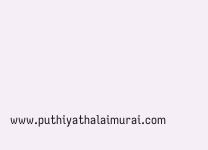www.puthiyathalaimurai.com